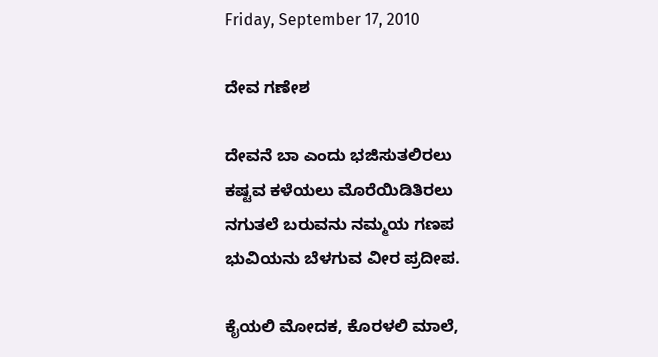Friday, September 17, 2010

ದೇವ ಗಣೇಶ

ದೇವನೆ ಬಾ ಎಂದು ಭಜಿಸುತಲಿರಲು
ಕಷ್ಟವ ಕಳೆಯಲು ಮೊರೆಯಿಡಿತಿರಲು
ನಗುತಲೆ ಬರುವನು ನಮ್ಮಯ ಗಣಪ
ಭುವಿಯನು ಬೆಳಗುವ ವೀರ ಪ್ರದೀಪ.

ಕೈಯಲಿ ಮೋದಕ, ಕೊರಳಲಿ ಮಾಲೆ,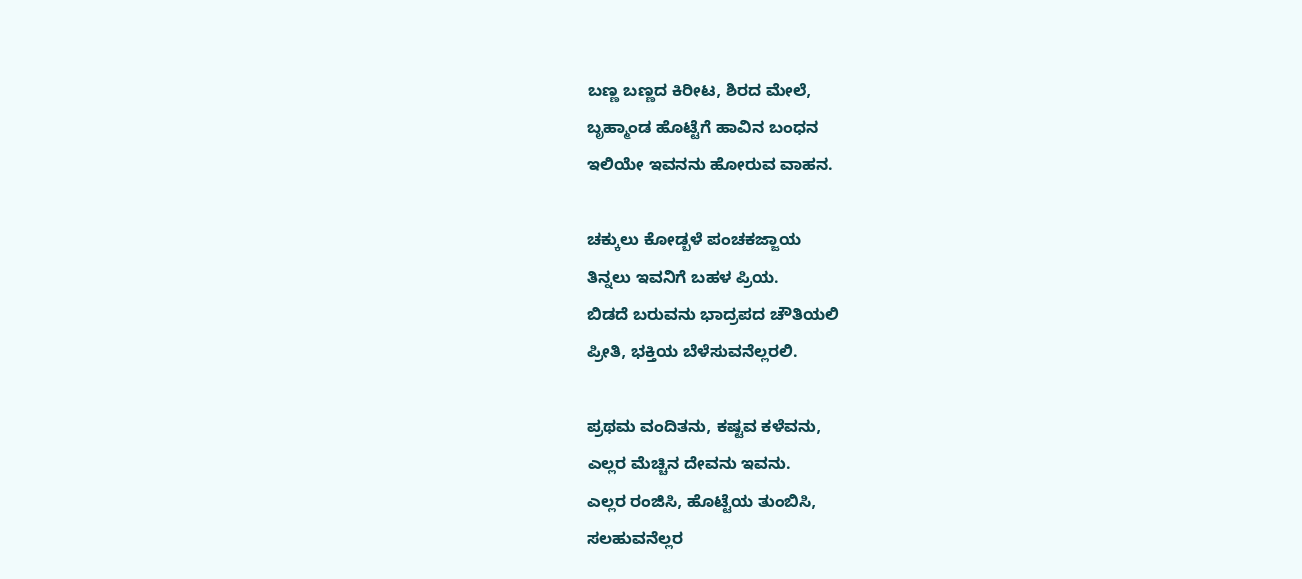ಬಣ್ಣ ಬಣ್ಣದ ಕಿರೀಟ, ಶಿರದ ಮೇಲೆ,
ಬೃಹ್ಮಾಂಡ ಹೊಟ್ಟೆಗೆ ಹಾವಿನ ಬಂಧನ
ಇಲಿಯೇ ಇವನನು ಹೋರುವ ವಾಹನ.

ಚಕ್ಕುಲು ಕೋಡ್ಬಳೆ ಪಂಚಕಜ್ಜಾಯ
ತಿನ್ನಲು ಇವನಿಗೆ ಬಹಳ ಪ್ರಿಯ.
ಬಿಡದೆ ಬರುವನು ಭಾದ್ರಪದ ಚೌತಿಯಲಿ
ಪ್ರೀತಿ, ಭಕ್ತಿಯ ಬೆಳೆಸುವನೆಲ್ಲರಲಿ.

ಪ್ರಥಮ ವಂದಿತನು, ಕಷ್ಟವ ಕಳೆವನು,
ಎಲ್ಲರ ಮೆಚ್ಚಿನ ದೇವನು ಇವನು.
ಎಲ್ಲರ ರಂಜಿಸಿ, ಹೊಟ್ಟೆಯ ತುಂಬಿಸಿ,
ಸಲಹುವನೆಲ್ಲರ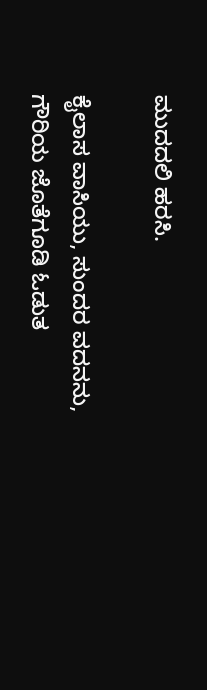ಮುದದಲಿ ಹರಸಿ.

ಕೈಲಾಸ ವಾಸಿಯು, ಸುಂದರ ವದನನು,
ಗೌರಿಯ ಜೊತೆಗೂಡಿ ಓಡುತ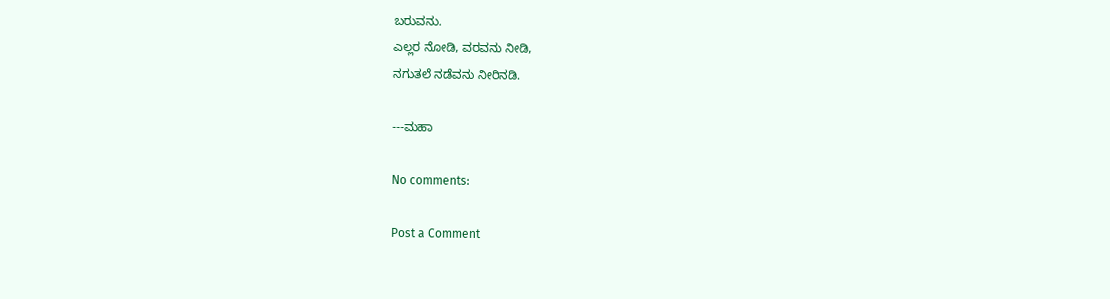ಬರುವನು.
ಎಲ್ಲರ ನೋಡಿ, ವರವನು ನೀಡಿ,
ನಗುತಲೆ ನಡೆವನು ನೀರಿನಡಿ.

---ಮಹಾ

No comments:

Post a Comment